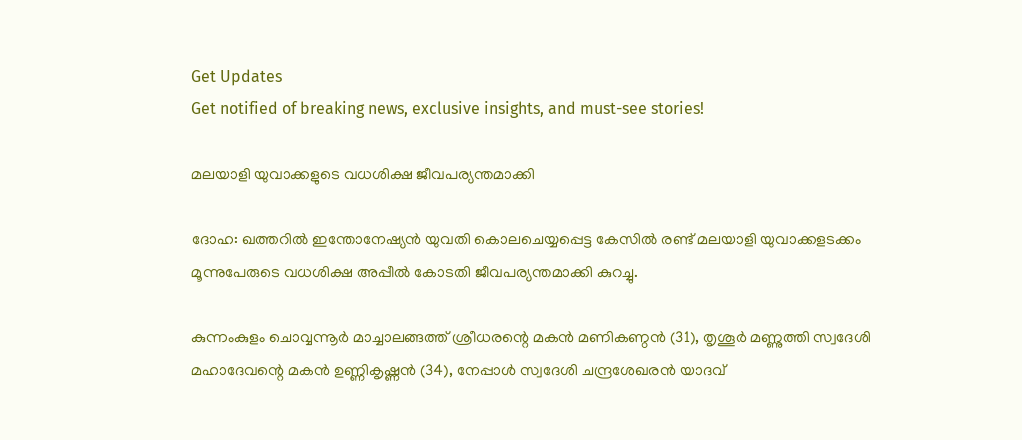Get Updates
Get notified of breaking news, exclusive insights, and must-see stories!

മലയാളി യുവാക്കളുടെ വധശിക്ഷ ജീവപര്യന്തമാക്കി

ദോഹ: ഖത്തറില്‍ ഇന്തോനേഷ്യന്‍ യുവതി കൊലചെയ്യപ്പെട്ട കേസില്‍ രണ്ട് മലയാളി യുവാക്കളടക്കം മൂന്നുപേരുടെ വധശിക്ഷ അപ്പീല്‍ കോടതി ജീവപര്യന്തമാക്കി കുറച്ചു.

കുന്നംകുളം ചൊവ്വന്നൂര്‍ മാച്ചാലങ്ങത്ത് ശ്രീധരന്റെ മകന്‍ മണികണ്ഠന്‍ (31), തൃശൂര്‍ മണ്ണുത്തി സ്വദേശി മഹാദേവന്റെ മകന്‍ ഉണ്ണികൃഷ്ണന്‍ (34), നേപ്പാള്‍ സ്വദേശി ചന്ദ്രശേഖരന്‍ യാദവ്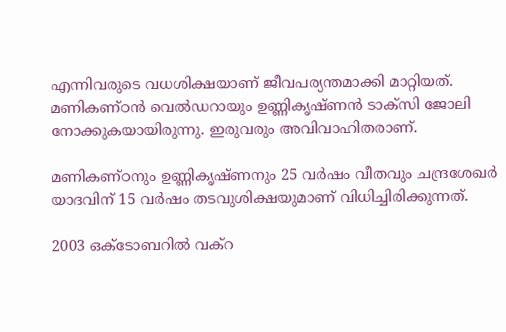എന്നിവരുടെ വധശിക്ഷയാണ് ജീവപര്യന്തമാക്കി മാറ്റിയത്. മണികണ്ഠന്‍ വെല്‍ഡറായും ഉണ്ണികൃഷ്ണന്‍ ടാക്‌സി ജോലി നോക്കുകയായിരുന്നു. ഇരുവരും അവിവാഹിതരാണ്.

മണികണ്ഠനും ഉണ്ണികൃഷ്ണനും 25 വര്‍ഷം വീതവും ചന്ദ്രശേഖര്‍ യാദവിന് 15 വര്‍ഷം തടവുശിക്ഷയുമാണ് വിധിച്ചിരിക്കുന്നത്.

2003 ഒക്‌ടോബറില്‍ വക്‌റ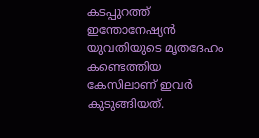കടപ്പുറത്ത് ഇന്തോനേഷ്യന്‍ യുവതിയുടെ മൃതദേഹം കണ്ടെത്തിയ കേസിലാണ് ഇവര്‍ കുടുങ്ങിയത്.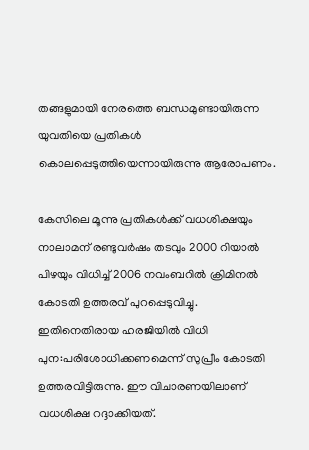തങ്ങളുമായി നേരത്തെ ബന്ധമുണ്ടായിരുന്ന യുവതിയെ പ്രതികള്‍ കൊലപ്പെടുത്തിയെന്നായിരുന്നു ആരോപണം.

കേസിലെ മൂന്നു പ്രതികള്‍ക്ക് വധശിക്ഷയും നാലാമന് രണ്ടുവര്‍ഷം തടവും 2000 റിയാല്‍ പിഴയും വിധിച്ച് 2006 നവംബറില്‍ ക്രിമിനല്‍ കോടതി ഉത്തരവ് പുറപ്പെടുവിച്ചു. ഇതിനെതിരായ ഹരജിയില്‍ വിധി പുന:പരിശോധിക്കണമെന്ന് സുപ്രീം കോടതി ഉത്തരവിട്ടിരുന്നു. ഈ വിചാരണയിലാണ് വധശിക്ഷ റദ്ദാക്കിയത്.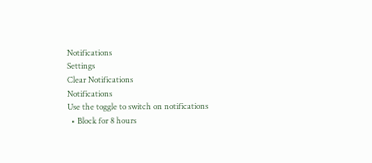Notifications
Settings
Clear Notifications
Notifications
Use the toggle to switch on notifications
  • Block for 8 hours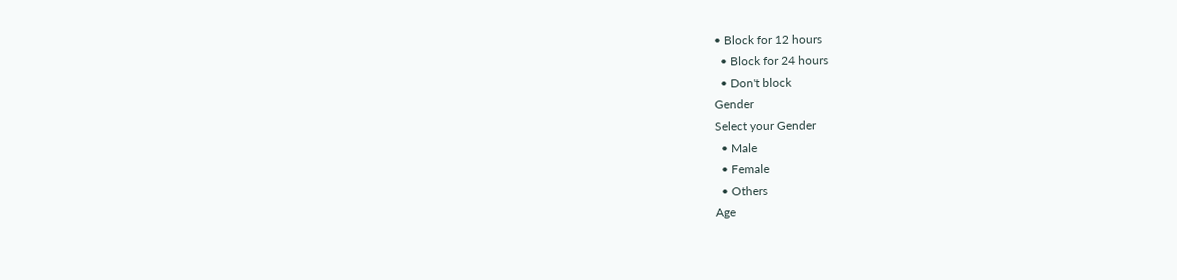• Block for 12 hours
  • Block for 24 hours
  • Don't block
Gender
Select your Gender
  • Male
  • Female
  • Others
Age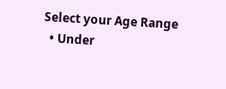Select your Age Range
  • Under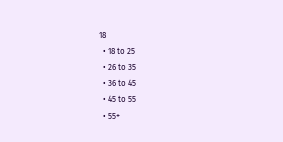18
  • 18 to 25
  • 26 to 35
  • 36 to 45
  • 45 to 55
  • 55+